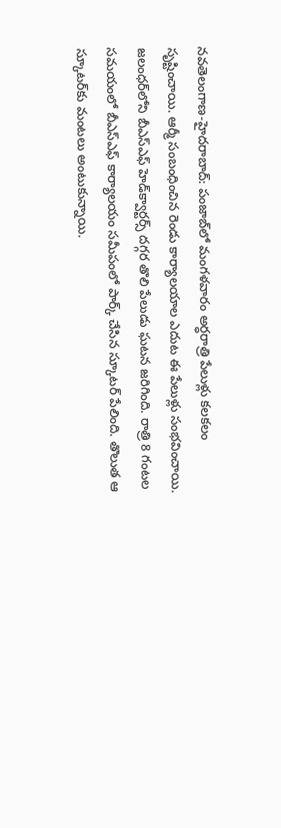నవతెలంగాణ-హైద‌రాబాద్‌: పంజాబ్‌లో మంగ‌ళ‌వారం అర్ధ‌రాత్రి పేలుళ్లు క‌ల‌క‌లం సృష్టించాయి. ఆర్మీ సంబంధించిన రెండు కార్యాల‌యాల ఎదుట ఈ పేలుళ్లు సంభ‌వించాయి. జ‌లంధ‌ర్‌లోని బీఎస్ఎఫ్ హెడ్‌క్వార్ట‌ర్స్ ద‌గ్గ‌ర తొలి పేలుడు ఘ‌ట‌న జ‌రిగింది. రాత్రి 8 గంట‌ల స‌మ‌యంలో బీఎస్ఎఫ్ కార్యాల‌యం స‌మీపంలో పార్క్ చేసిన స్కూట‌ర్ పేలింది. తొలుత ఆ స్కూట‌ర్‌కు మంట‌లు అంటుకున్నాయి.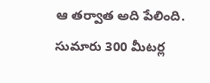ఆ త‌ర్వాత అది పేలింది. సుమారు 300 మీట‌ర్ల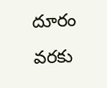దూరం వ‌ర‌కు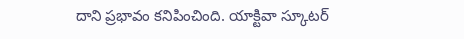దాని ప్ర‌భావం క‌నిపించింది. యాక్టివా స్కూట‌ర్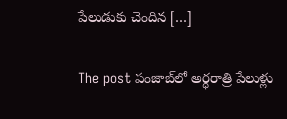పేలుడుకు చెందిన […]

The post పంజాబ్‌లో అర్ధ‌రాత్రి పేలుళ్లు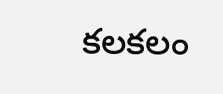క‌ల‌క‌లం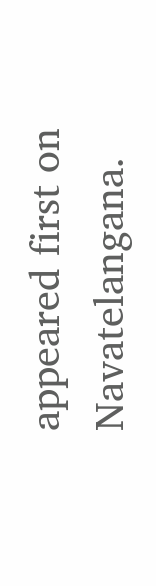appeared first on Navatelangana.